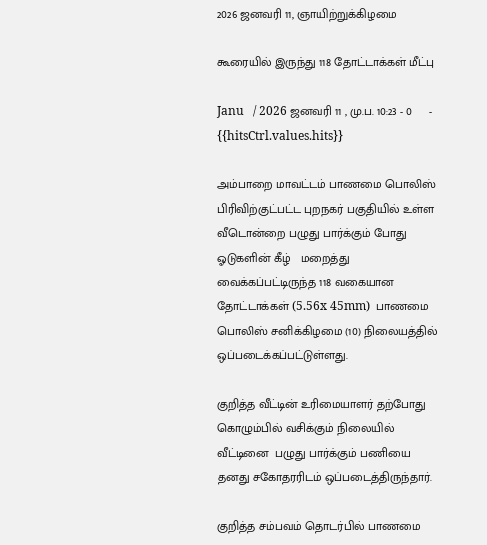2026 ஜனவரி 11, ஞாயிற்றுக்கிழமை

கூரையில் இருந்து 118 தோட்டாக்கள் மீட்பு

Janu   / 2026 ஜனவரி 11 , மு.ப. 10:23 - 0     - {{hitsCtrl.values.hits}}

அம்பாறை மாவட்டம் பாணமை பொலிஸ் பிரிவிற்குட்பட்ட புறநகர் பகுதியில் உள்ள வீடொன்றை பழுது பார்க்கும் போது ஓடுகளின் கீழ்   மறைத்து வைக்கப்பட்டிருந்த 118 வகையான தோட்டாக்கள் (5.56x 45mm)  பாணமை  பொலிஸ் சனிக்கிழமை (10) நிலையத்தில்  ஒப்படைக்கப்பட்டுள்ளது.

குறித்த வீட்டின் உரிமையாளர் தற்போது கொழும்பில் வசிக்கும் நிலையில் வீட்டினை  பழுது பார்க்கும் பணியை தனது சகோதரரிடம் ஒப்படைத்திருந்தார்.

குறித்த சம்பவம் தொடர்பில் பாணமை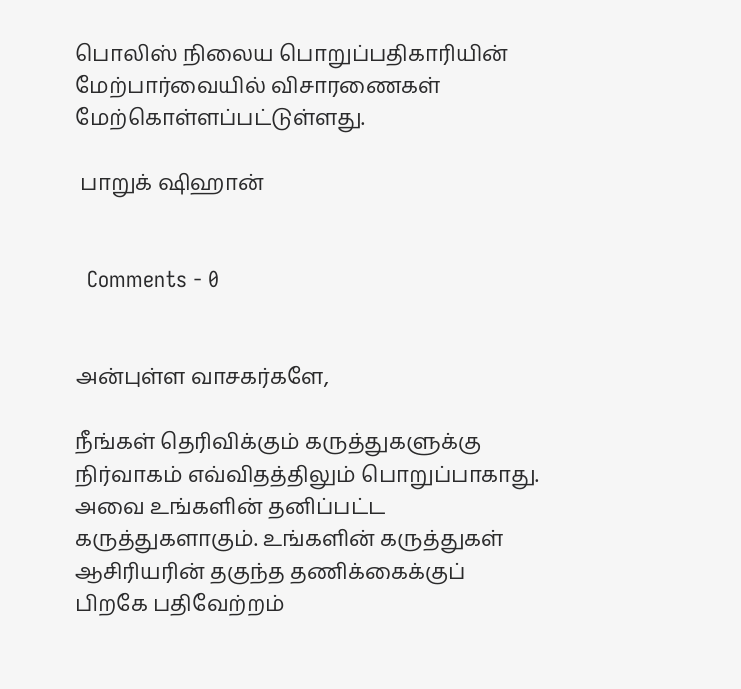பொலிஸ் நிலைய பொறுப்பதிகாரியின் மேற்பார்வையில் விசாரணைகள் மேற்கொள்ளப்பட்டுள்ளது.

 பாறுக் ஷிஹான்


  Comments - 0


அன்புள்ள வாசகர்களே,

நீங்கள் தெரிவிக்கும் கருத்துகளுக்கு நிர்வாகம் எவ்விதத்திலும் பொறுப்பாகாது. அவை உங்களின் தனிப்பட்ட கருத்துகளாகும். உங்களின் கருத்துகள் ஆசிரியரின் தகுந்த தணிக்கைக்குப் பிறகே பதிவேற்றம்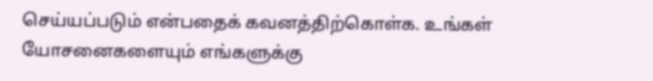செய்யப்படும் என்பதைக் கவனத்திற்கொள்க. உங்கள் யோசனைகளையும் எங்களுக்கு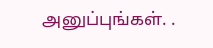அனுப்புங்கள். .